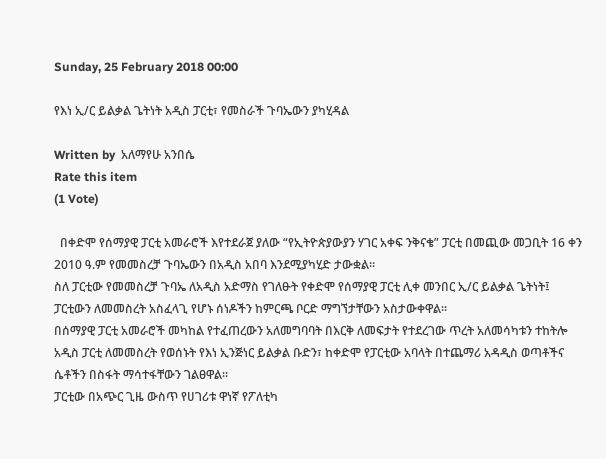Sunday, 25 February 2018 00:00

የእነ ኢ/ር ይልቃል ጌትነት አዲስ ፓርቲ፣ የመስራች ጉባኤውን ያካሂዳል

Written by  አለማየሁ አንበሴ
Rate this item
(1 Vote)

  በቀድሞ የሰማያዊ ፓርቲ አመራሮች እየተደራጀ ያለው “የኢትዮጵያውያን ሃገር አቀፍ ንቅናቄ” ፓርቲ በመጪው መጋቢት 16 ቀን 2010 ዓ.ም የመመስረቻ ጉባኤውን በአዲስ አበባ እንደሚያካሂድ ታውቋል፡፡
ስለ ፓርቲው የመመስረቻ ጉባኤ ለአዲስ አድማስ የገለፁት የቀድሞ የሰማያዊ ፓርቲ ሊቀ መንበር ኢ/ር ይልቃል ጌትነት፤ ፓርቲውን ለመመስረት አስፈላጊ የሆኑ ሰነዶችን ከምርጫ ቦርድ ማግኘታቸውን አስታውቀዋል፡፡
በሰማያዊ ፓርቲ አመራሮች መካከል የተፈጠረውን አለመግባባት በእርቅ ለመፍታት የተደረገው ጥረት አለመሳካቱን ተከትሎ አዲስ ፓርቲ ለመመስረት የወሰኑት የእነ ኢንጅነር ይልቃል ቡድን፣ ከቀድሞ የፓርቲው አባላት በተጨማሪ አዳዲስ ወጣቶችና ሴቶችን በስፋት ማሳተፋቸውን ገልፀዋል፡፡
ፓርቲው በአጭር ጊዜ ውስጥ የሀገሪቱ ዋነኛ የፖለቲካ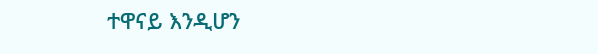ተዋናይ እንዲሆን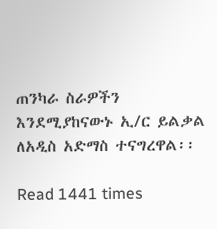ጠንካራ ስራዎችን እንደሚያከናውኑ ኢ/ር ይልቃል ለአዲስ አድማስ ተናግረዋል፡፡

Read 1441 times